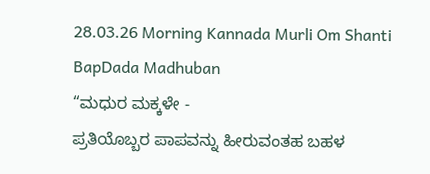28.03.26 Morning Kannada Murli Om Shanti
BapDada Madhuban
“ಮಧುರ ಮಕ್ಕಳೇ -
ಪ್ರತಿಯೊಬ್ಬರ ಪಾಪವನ್ನು ಹೀರುವಂತಹ ಬಹಳ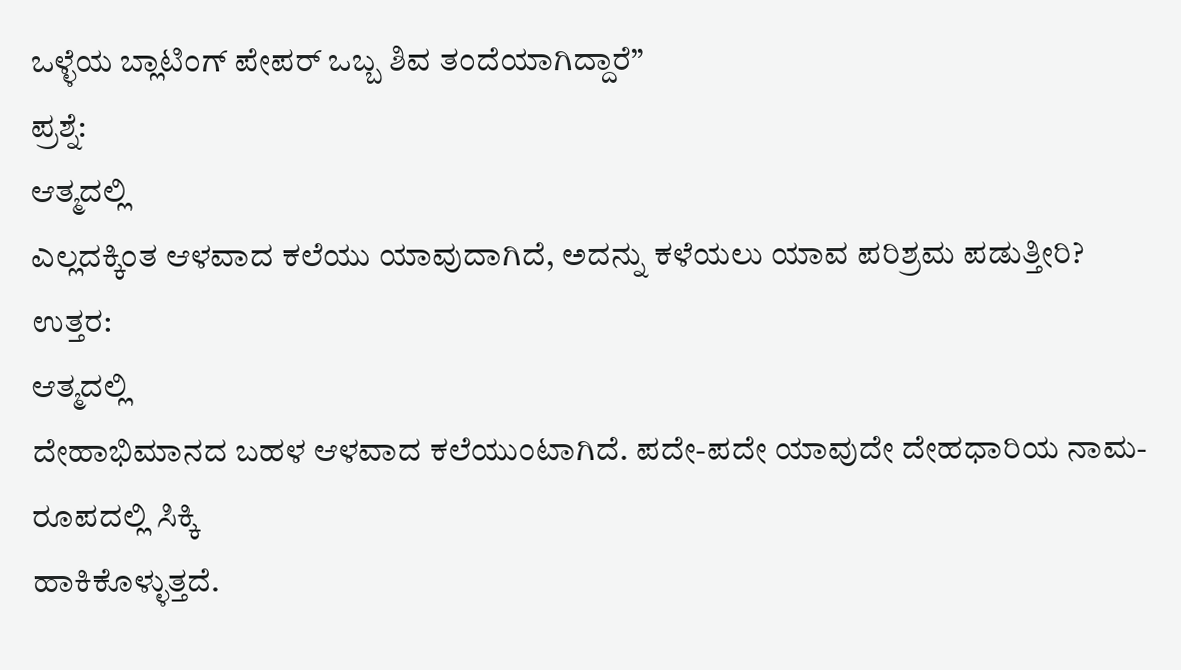ಒಳ್ಳೆಯ ಬ್ಲಾಟಿಂಗ್ ಪೇಪರ್ ಒಬ್ಬ ಶಿವ ತಂದೆಯಾಗಿದ್ದಾರೆ”
ಪ್ರಶ್ನೆ:
ಆತ್ಮದಲ್ಲಿ
ಎಲ್ಲದಕ್ಕಿಂತ ಆಳವಾದ ಕಲೆಯು ಯಾವುದಾಗಿದೆ, ಅದನ್ನು ಕಳೆಯಲು ಯಾವ ಪರಿಶ್ರಮ ಪಡುತ್ತೀರಿ?
ಉತ್ತರ:
ಆತ್ಮದಲ್ಲಿ
ದೇಹಾಭಿಮಾನದ ಬಹಳ ಆಳವಾದ ಕಲೆಯುಂಟಾಗಿದೆ. ಪದೇ-ಪದೇ ಯಾವುದೇ ದೇಹಧಾರಿಯ ನಾಮ-ರೂಪದಲ್ಲಿ ಸಿಕ್ಕಿ
ಹಾಕಿಕೊಳ್ಳುತ್ತದೆ.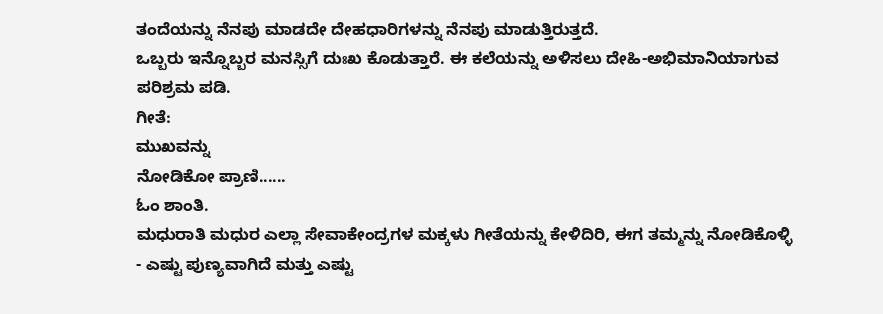ತಂದೆಯನ್ನು ನೆನಪು ಮಾಡದೇ ದೇಹಧಾರಿಗಳನ್ನು ನೆನಪು ಮಾಡುತ್ತಿರುತ್ತದೆ.
ಒಬ್ಬರು ಇನ್ನೊಬ್ಬರ ಮನಸ್ಸಿಗೆ ದುಃಖ ಕೊಡುತ್ತಾರೆ. ಈ ಕಲೆಯನ್ನು ಅಳಿಸಲು ದೇಹಿ-ಅಭಿಮಾನಿಯಾಗುವ
ಪರಿಶ್ರಮ ಪಡಿ.
ಗೀತೆ:
ಮುಖವನ್ನು
ನೋಡಿಕೋ ಪ್ರಾಣಿ......
ಓಂ ಶಾಂತಿ.
ಮಧುರಾತಿ ಮಧುರ ಎಲ್ಲಾ ಸೇವಾಕೇಂದ್ರಗಳ ಮಕ್ಕಳು ಗೀತೆಯನ್ನು ಕೇಳಿದಿರಿ, ಈಗ ತಮ್ಮನ್ನು ನೋಡಿಕೊಳ್ಳಿ
- ಎಷ್ಟು ಪುಣ್ಯವಾಗಿದೆ ಮತ್ತು ಎಷ್ಟು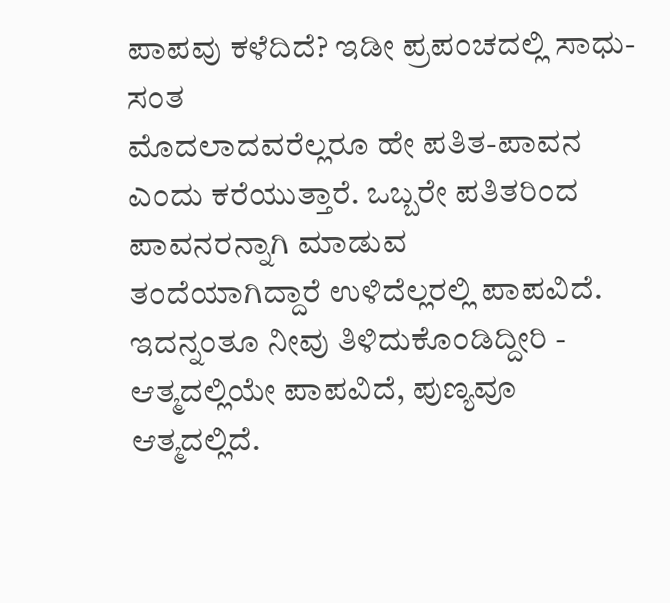ಪಾಪವು ಕಳೆದಿದೆ? ಇಡೀ ಪ್ರಪಂಚದಲ್ಲಿ ಸಾಧು-ಸಂತ
ಮೊದಲಾದವರೆಲ್ಲರೂ ಹೇ ಪತಿತ-ಪಾವನ ಎಂದು ಕರೆಯುತ್ತಾರೆ. ಒಬ್ಬರೇ ಪತಿತರಿಂದ ಪಾವನರನ್ನಾಗಿ ಮಾಡುವ
ತಂದೆಯಾಗಿದ್ದಾರೆ ಉಳಿದೆಲ್ಲರಲ್ಲಿ ಪಾಪವಿದೆ. ಇದನ್ನಂತೂ ನೀವು ತಿಳಿದುಕೊಂಡಿದ್ದೀರಿ -
ಆತ್ಮದಲ್ಲಿಯೇ ಪಾಪವಿದೆ, ಪುಣ್ಯವೂ ಆತ್ಮದಲ್ಲಿದೆ.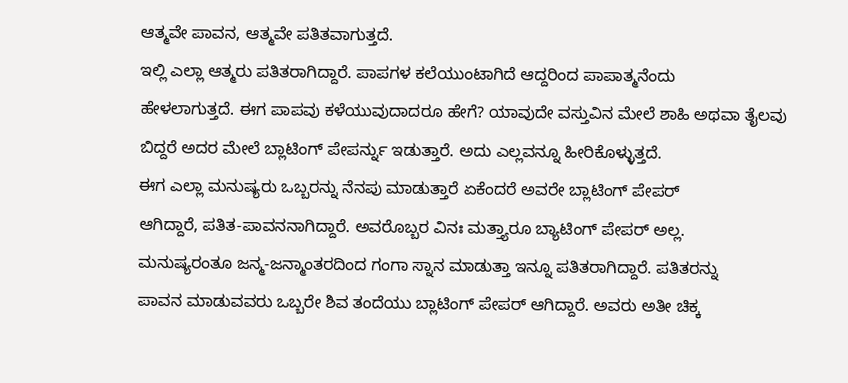ಆತ್ಮವೇ ಪಾವನ, ಆತ್ಮವೇ ಪತಿತವಾಗುತ್ತದೆ.
ಇಲ್ಲಿ ಎಲ್ಲಾ ಆತ್ಮರು ಪತಿತರಾಗಿದ್ದಾರೆ. ಪಾಪಗಳ ಕಲೆಯುಂಟಾಗಿದೆ ಆದ್ದರಿಂದ ಪಾಪಾತ್ಮನೆಂದು
ಹೇಳಲಾಗುತ್ತದೆ. ಈಗ ಪಾಪವು ಕಳೆಯುವುದಾದರೂ ಹೇಗೆ? ಯಾವುದೇ ವಸ್ತುವಿನ ಮೇಲೆ ಶಾಹಿ ಅಥವಾ ತೈಲವು
ಬಿದ್ದರೆ ಅದರ ಮೇಲೆ ಬ್ಲಾಟಿಂಗ್ ಪೇಪರ್ನ್ನು ಇಡುತ್ತಾರೆ. ಅದು ಎಲ್ಲವನ್ನೂ ಹೀರಿಕೊಳ್ಳುತ್ತದೆ.
ಈಗ ಎಲ್ಲಾ ಮನುಷ್ಯರು ಒಬ್ಬರನ್ನು ನೆನಪು ಮಾಡುತ್ತಾರೆ ಏಕೆಂದರೆ ಅವರೇ ಬ್ಲಾಟಿಂಗ್ ಪೇಪರ್
ಆಗಿದ್ದಾರೆ, ಪತಿತ-ಪಾವನನಾಗಿದ್ದಾರೆ. ಅವರೊಬ್ಬರ ವಿನಃ ಮತ್ತ್ಯಾರೂ ಬ್ಯಾಟಿಂಗ್ ಪೇಪರ್ ಅಲ್ಲ.
ಮನುಷ್ಯರಂತೂ ಜನ್ಮ-ಜನ್ಮಾಂತರದಿಂದ ಗಂಗಾ ಸ್ನಾನ ಮಾಡುತ್ತಾ ಇನ್ನೂ ಪತಿತರಾಗಿದ್ದಾರೆ. ಪತಿತರನ್ನು
ಪಾವನ ಮಾಡುವವರು ಒಬ್ಬರೇ ಶಿವ ತಂದೆಯು ಬ್ಲಾಟಿಂಗ್ ಪೇಪರ್ ಆಗಿದ್ದಾರೆ. ಅವರು ಅತೀ ಚಿಕ್ಕ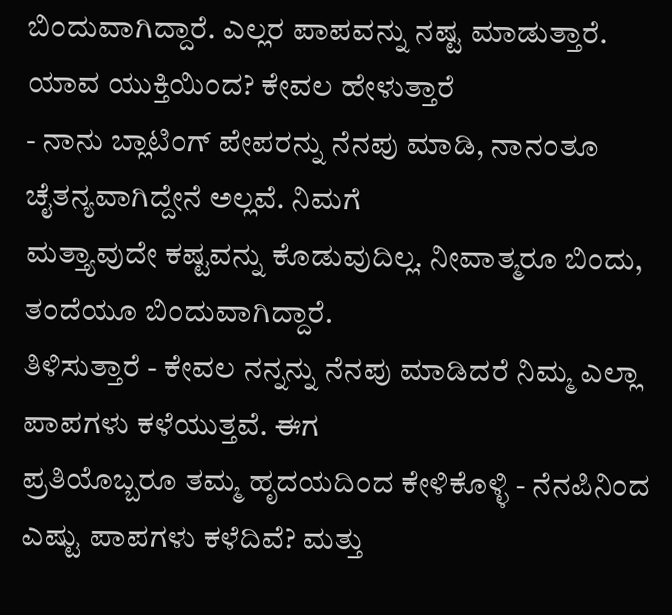ಬಿಂದುವಾಗಿದ್ದಾರೆ. ಎಲ್ಲರ ಪಾಪವನ್ನು ನಷ್ಟ ಮಾಡುತ್ತಾರೆ. ಯಾವ ಯುಕ್ತಿಯಿಂದ? ಕೇವಲ ಹೇಳುತ್ತಾರೆ
- ನಾನು ಬ್ಲಾಟಿಂಗ್ ಪೇಪರನ್ನು ನೆನಪು ಮಾಡಿ, ನಾನಂತೂ ಚೈತನ್ಯವಾಗಿದ್ದೇನೆ ಅಲ್ಲವೆ. ನಿಮಗೆ
ಮತ್ತ್ಯಾವುದೇ ಕಷ್ಟವನ್ನು ಕೊಡುವುದಿಲ್ಲ. ನೀವಾತ್ಮರೂ ಬಿಂದು, ತಂದೆಯೂ ಬಿಂದುವಾಗಿದ್ದಾರೆ.
ತಿಳಿಸುತ್ತಾರೆ - ಕೇವಲ ನನ್ನನ್ನು ನೆನಪು ಮಾಡಿದರೆ ನಿಮ್ಮ ಎಲ್ಲಾ ಪಾಪಗಳು ಕಳೆಯುತ್ತವೆ. ಈಗ
ಪ್ರತಿಯೊಬ್ಬರೂ ತಮ್ಮ ಹೃದಯದಿಂದ ಕೇಳಿಕೊಳ್ಳಿ - ನೆನಪಿನಿಂದ ಎಷ್ಟು ಪಾಪಗಳು ಕಳೆದಿವೆ? ಮತ್ತು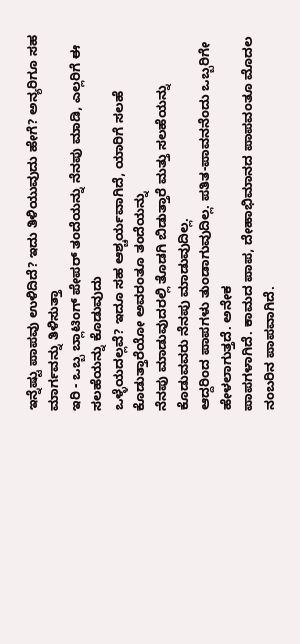ಇನ್ನೆಷ್ಟು ಪಾಪವು ಉಳಿದಿದೆ? ಇದು ತಿಳಿಯುವುದು ಹೇಗೆ? ಅನ್ಯರಿಗೂ ಸಹ ಮಾರ್ಗವನ್ನು ತಿಳಿಸುತ್ತಾ
ಇರಿ - ಒಬ್ಬ ಬ್ಲಾಟಿಂಗ್ ಪೇಪರ್ ತಂದೆಯನ್ನು ನೆನಪು ಮಾಡಿ, ಎಲ್ಲರಿಗೆ ಈ ಸಲಹೆಯನ್ನು ಕೊಡುವುದು
ಒಳ್ಳೆಯದಲ್ಲವೆ? ಇದೂ ಸಹ ಆಶ್ಚರ್ಯವಾಗಿದೆ, ಯಾರಿಗೆ ಸಲಹೆ ಕೊಡುತ್ತಾರೆಯೋ ಅವರಂತೂ ತಂದೆಯನ್ನು
ನೆನಪು ಮಾಡುವುದರಲ್ಲಿ ತೊಡಗಿ ಬಿಡುತ್ತಾರೆ ಮತ್ತು ಸಲಹೆಯನ್ನು ಕೊಡುವವರು ನೆನಪು ಮಾಡುವುದಿಲ್ಲ.
ಆದ್ದರಿಂದ ಪಾಪಗಳು ತುಂಡಾಗುವುದಿಲ್ಲ. ಪತಿತ-ಪಾವನನೆಂದು ಒಬ್ಬರಿಗೇ ಹೇಳಲಾಗುತ್ತದೆ. ಅನೇಕ
ಪಾಪಗಳಾಗಿದೆ. ಕಾಮದ ಪಾಪ, ದೇಹಾಭಿಮಾನದ ಪಾಪವಂತೂ ಮೊದಲ ನಂಬರಿನ ಪಾಪವಾಗಿದೆ.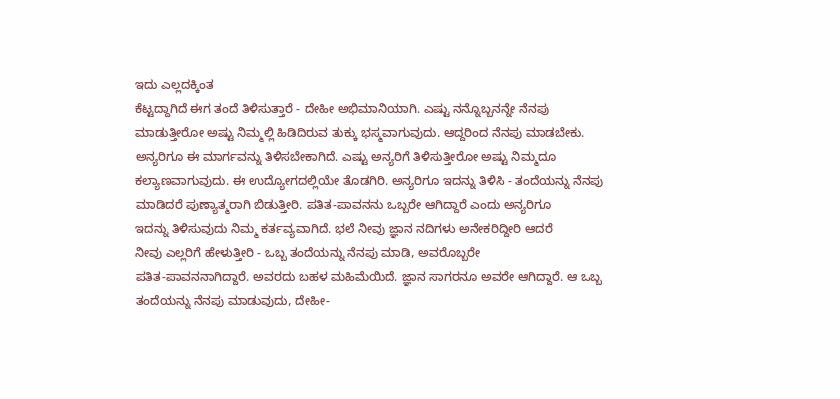ಇದು ಎಲ್ಲದಕ್ಕಿಂತ
ಕೆಟ್ಟದ್ದಾಗಿದೆ ಈಗ ತಂದೆ ತಿಳಿಸುತ್ತಾರೆ - ದೇಹೀ ಅಭಿಮಾನಿಯಾಗಿ. ಎಷ್ಟು ನನ್ನೊಬ್ಬನನ್ನೇ ನೆನಪು
ಮಾಡುತ್ತೀರೋ ಅಷ್ಟು ನಿಮ್ಮಲ್ಲಿ ಹಿಡಿದಿರುವ ತುಕ್ಕು ಭಸ್ಮವಾಗುವುದು. ಆದ್ದರಿಂದ ನೆನಪು ಮಾಡಬೇಕು.
ಅನ್ಯರಿಗೂ ಈ ಮಾರ್ಗವನ್ನು ತಿಳಿಸಬೇಕಾಗಿದೆ. ಎಷ್ಟು ಅನ್ಯರಿಗೆ ತಿಳಿಸುತ್ತೀರೋ ಅಷ್ಟು ನಿಮ್ಮದೂ
ಕಲ್ಯಾಣವಾಗುವುದು. ಈ ಉದ್ಯೋಗದಲ್ಲಿಯೇ ತೊಡಗಿರಿ. ಅನ್ಯರಿಗೂ ಇದನ್ನು ತಿಳಿಸಿ - ತಂದೆಯನ್ನು ನೆನಪು
ಮಾಡಿದರೆ ಪುಣ್ಯಾತ್ಮರಾಗಿ ಬಿಡುತ್ತೀರಿ. ಪತಿತ-ಪಾವನನು ಒಬ್ಬರೇ ಆಗಿದ್ದಾರೆ ಎಂದು ಅನ್ಯರಿಗೂ
ಇದನ್ನು ತಿಳಿಸುವುದು ನಿಮ್ಮ ಕರ್ತವ್ಯವಾಗಿದೆ. ಭಲೆ ನೀವು ಜ್ಞಾನ ನದಿಗಳು ಅನೇಕರಿದ್ದೀರಿ ಆದರೆ
ನೀವು ಎಲ್ಲರಿಗೆ ಹೇಳುತ್ತೀರಿ - ಒಬ್ಬ ತಂದೆಯನ್ನು ನೆನಪು ಮಾಡಿ, ಅವರೊಬ್ಬರೇ
ಪತಿತ-ಪಾವನನಾಗಿದ್ದಾರೆ. ಅವರದು ಬಹಳ ಮಹಿಮೆಯಿದೆ. ಜ್ಞಾನ ಸಾಗರನೂ ಅವರೇ ಆಗಿದ್ದಾರೆ. ಆ ಒಬ್ಬ
ತಂದೆಯನ್ನು ನೆನಪು ಮಾಡುವುದು, ದೇಹೀ-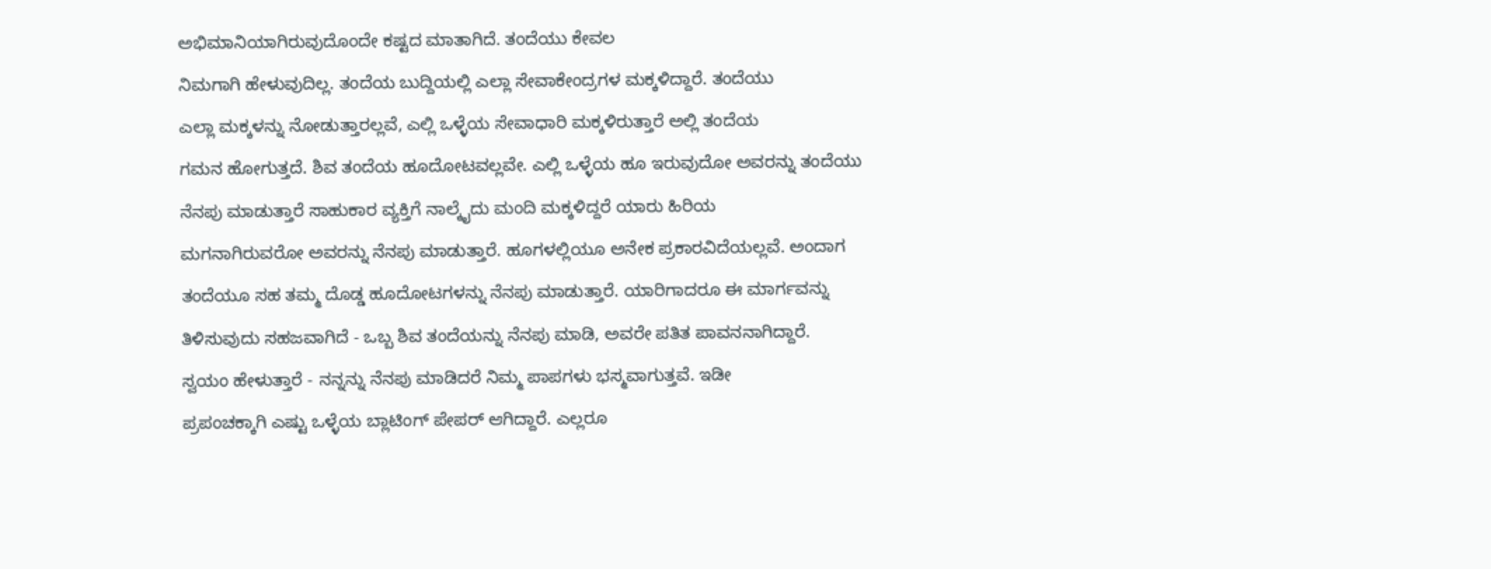ಅಭಿಮಾನಿಯಾಗಿರುವುದೊಂದೇ ಕಷ್ಟದ ಮಾತಾಗಿದೆ. ತಂದೆಯು ಕೇವಲ
ನಿಮಗಾಗಿ ಹೇಳುವುದಿಲ್ಲ. ತಂದೆಯ ಬುದ್ದಿಯಲ್ಲಿ ಎಲ್ಲಾ ಸೇವಾಕೇಂದ್ರಗಳ ಮಕ್ಕಳಿದ್ದಾರೆ. ತಂದೆಯು
ಎಲ್ಲಾ ಮಕ್ಕಳನ್ನು ನೋಡುತ್ತಾರಲ್ಲವೆ, ಎಲ್ಲಿ ಒಳ್ಳೆಯ ಸೇವಾಧಾರಿ ಮಕ್ಕಳಿರುತ್ತಾರೆ ಅಲ್ಲಿ ತಂದೆಯ
ಗಮನ ಹೋಗುತ್ತದೆ. ಶಿವ ತಂದೆಯ ಹೂದೋಟವಲ್ಲವೇ. ಎಲ್ಲಿ ಒಳ್ಳೆಯ ಹೂ ಇರುವುದೋ ಅವರನ್ನು ತಂದೆಯು
ನೆನಪು ಮಾಡುತ್ತಾರೆ ಸಾಹುಕಾರ ವ್ಯಕ್ತಿಗೆ ನಾಲ್ಕೈದು ಮಂದಿ ಮಕ್ಕಳಿದ್ದರೆ ಯಾರು ಹಿರಿಯ
ಮಗನಾಗಿರುವರೋ ಅವರನ್ನು ನೆನಪು ಮಾಡುತ್ತಾರೆ. ಹೂಗಳಲ್ಲಿಯೂ ಅನೇಕ ಪ್ರಕಾರವಿದೆಯಲ್ಲವೆ. ಅಂದಾಗ
ತಂದೆಯೂ ಸಹ ತಮ್ಮ ದೊಡ್ಡ ಹೂದೋಟಗಳನ್ನು ನೆನಪು ಮಾಡುತ್ತಾರೆ. ಯಾರಿಗಾದರೂ ಈ ಮಾರ್ಗವನ್ನು
ತಿಳಿಸುವುದು ಸಹಜವಾಗಿದೆ - ಒಬ್ಬ ಶಿವ ತಂದೆಯನ್ನು ನೆನಪು ಮಾಡಿ, ಅವರೇ ಪತಿತ ಪಾವನನಾಗಿದ್ದಾರೆ.
ಸ್ವಯಂ ಹೇಳುತ್ತಾರೆ - ನನ್ನನ್ನು ನೆನಪು ಮಾಡಿದರೆ ನಿಮ್ಮ ಪಾಪಗಳು ಭಸ್ಮವಾಗುತ್ತವೆ. ಇಡೀ
ಪ್ರಪಂಚಕ್ಕಾಗಿ ಎಷ್ಟು ಒಳ್ಳೆಯ ಬ್ಲಾಟಿಂಗ್ ಪೇಪರ್ ಆಗಿದ್ದಾರೆ. ಎಲ್ಲರೂ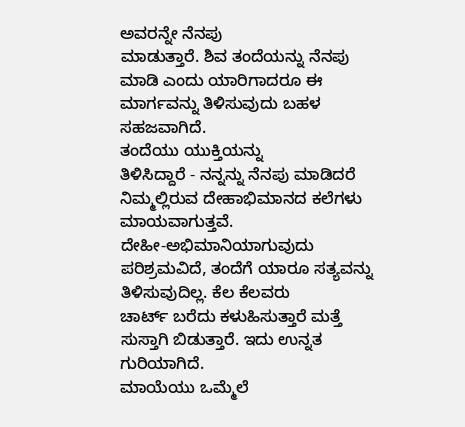ಅವರನ್ನೇ ನೆನಪು
ಮಾಡುತ್ತಾರೆ. ಶಿವ ತಂದೆಯನ್ನು ನೆನಪು ಮಾಡಿ ಎಂದು ಯಾರಿಗಾದರೂ ಈ ಮಾರ್ಗವನ್ನು ತಿಳಿಸುವುದು ಬಹಳ
ಸಹಜವಾಗಿದೆ.
ತಂದೆಯು ಯುಕ್ತಿಯನ್ನು
ತಿಳಿಸಿದ್ದಾರೆ - ನನ್ನನ್ನು ನೆನಪು ಮಾಡಿದರೆ ನಿಮ್ಮಲ್ಲಿರುವ ದೇಹಾಭಿಮಾನದ ಕಲೆಗಳು ಮಾಯವಾಗುತ್ತವೆ.
ದೇಹೀ-ಅಭಿಮಾನಿಯಾಗುವುದು ಪರಿಶ್ರಮವಿದೆ, ತಂದೆಗೆ ಯಾರೂ ಸತ್ಯವನ್ನು ತಿಳಿಸುವುದಿಲ್ಲ. ಕೆಲ ಕೆಲವರು
ಚಾರ್ಟ್ ಬರೆದು ಕಳುಹಿಸುತ್ತಾರೆ ಮತ್ತೆ ಸುಸ್ತಾಗಿ ಬಿಡುತ್ತಾರೆ. ಇದು ಉನ್ನತ ಗುರಿಯಾಗಿದೆ.
ಮಾಯೆಯು ಒಮ್ಮೆಲೆ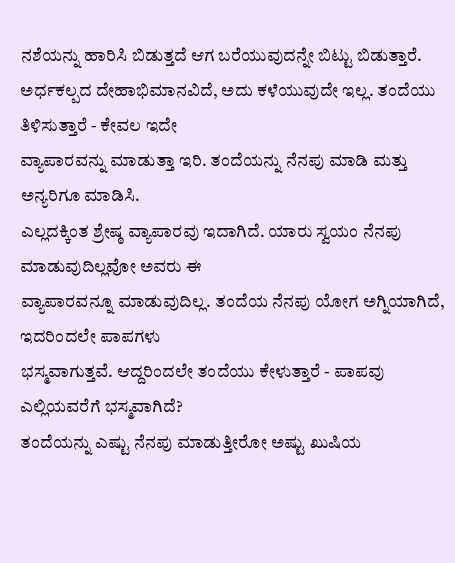ನಶೆಯನ್ನು ಹಾರಿಸಿ ಬಿಡುತ್ತದೆ ಆಗ ಬರೆಯುವುದನ್ನೇ ಬಿಟ್ಟು ಬಿಡುತ್ತಾರೆ.
ಅರ್ಧಕಲ್ಪದ ದೇಹಾಭಿಮಾನವಿದೆ, ಅದು ಕಳೆಯುವುದೇ ಇಲ್ಲ. ತಂದೆಯು ತಿಳಿಸುತ್ತಾರೆ - ಕೇವಲ ಇದೇ
ವ್ಯಾಪಾರವನ್ನು ಮಾಡುತ್ತಾ ಇರಿ. ತಂದೆಯನ್ನು ನೆನಪು ಮಾಡಿ ಮತ್ತು ಅನ್ಯರಿಗೂ ಮಾಡಿಸಿ.
ಎಲ್ಲದಕ್ಕಿಂತ ಶ್ರೇಷ್ಠ ವ್ಯಾಪಾರವು ಇದಾಗಿದೆ. ಯಾರು ಸ್ವಯಂ ನೆನಪು ಮಾಡುವುದಿಲ್ಲವೋ ಅವರು ಈ
ವ್ಯಾಪಾರವನ್ನೂ ಮಾಡುವುದಿಲ್ಲ. ತಂದೆಯ ನೆನಪು ಯೋಗ ಅಗ್ನಿಯಾಗಿದೆ, ಇದರಿಂದಲೇ ಪಾಪಗಳು
ಭಸ್ಮವಾಗುತ್ತವೆ. ಆದ್ದರಿಂದಲೇ ತಂದೆಯು ಕೇಳುತ್ತಾರೆ - ಪಾಪವು ಎಲ್ಲಿಯವರೆಗೆ ಭಸ್ಮವಾಗಿದೆ?
ತಂದೆಯನ್ನು ಎಷ್ಟು ನೆನಪು ಮಾಡುತ್ತೀರೋ ಅಷ್ಟು ಖುಷಿಯ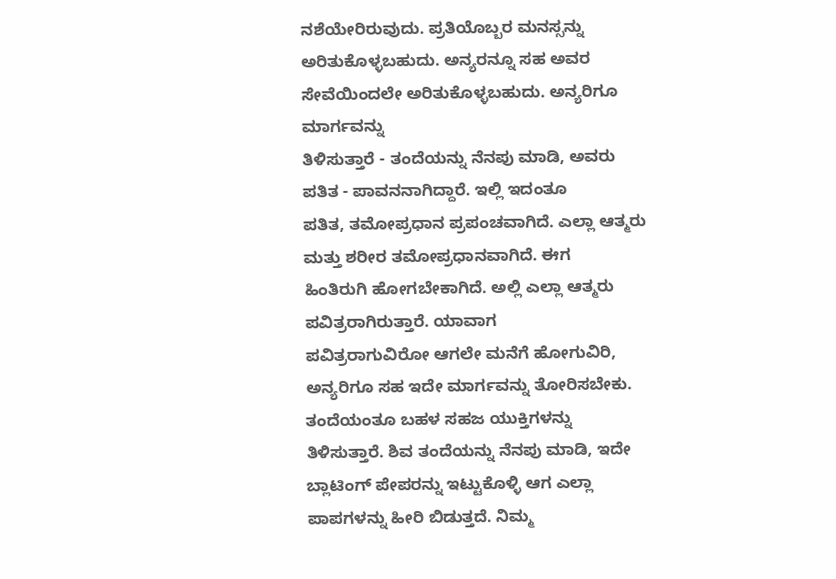ನಶೆಯೇರಿರುವುದು. ಪ್ರತಿಯೊಬ್ಬರ ಮನಸ್ಸನ್ನು
ಅರಿತುಕೊಳ್ಳಬಹುದು. ಅನ್ಯರನ್ನೂ ಸಹ ಅವರ ಸೇವೆಯಿಂದಲೇ ಅರಿತುಕೊಳ್ಳಬಹುದು. ಅನ್ಯರಿಗೂ ಮಾರ್ಗವನ್ನು
ತಿಳಿಸುತ್ತಾರೆ - ತಂದೆಯನ್ನು ನೆನಪು ಮಾಡಿ, ಅವರು ಪತಿತ - ಪಾವನನಾಗಿದ್ದಾರೆ. ಇಲ್ಲಿ ಇದಂತೂ
ಪತಿತ, ತಮೋಪ್ರಧಾನ ಪ್ರಪಂಚವಾಗಿದೆ. ಎಲ್ಲಾ ಆತ್ಮರು ಮತ್ತು ಶರೀರ ತಮೋಪ್ರಧಾನವಾಗಿದೆ. ಈಗ
ಹಿಂತಿರುಗಿ ಹೋಗಬೇಕಾಗಿದೆ. ಅಲ್ಲಿ ಎಲ್ಲಾ ಆತ್ಮರು ಪವಿತ್ರರಾಗಿರುತ್ತಾರೆ. ಯಾವಾಗ
ಪವಿತ್ರರಾಗುವಿರೋ ಆಗಲೇ ಮನೆಗೆ ಹೋಗುವಿರಿ, ಅನ್ಯರಿಗೂ ಸಹ ಇದೇ ಮಾರ್ಗವನ್ನು ತೋರಿಸಬೇಕು.
ತಂದೆಯಂತೂ ಬಹಳ ಸಹಜ ಯುಕ್ತಿಗಳನ್ನು ತಿಳಿಸುತ್ತಾರೆ. ಶಿವ ತಂದೆಯನ್ನು ನೆನಪು ಮಾಡಿ, ಇದೇ
ಬ್ಲಾಟಿಂಗ್ ಪೇಪರನ್ನು ಇಟ್ಟುಕೊಳ್ಳಿ ಆಗ ಎಲ್ಲಾ ಪಾಪಗಳನ್ನು ಹೀರಿ ಬಿಡುತ್ತದೆ. ನಿಮ್ಮ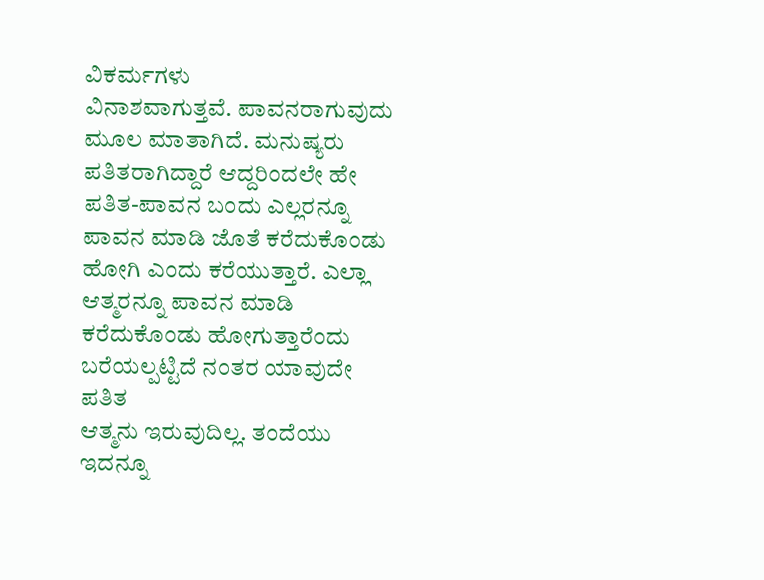ವಿಕರ್ಮಗಳು
ವಿನಾಶವಾಗುತ್ತವೆ. ಪಾವನರಾಗುವುದು ಮೂಲ ಮಾತಾಗಿದೆ. ಮನುಷ್ಯರು ಪತಿತರಾಗಿದ್ದಾರೆ ಆದ್ದರಿಂದಲೇ ಹೇ
ಪತಿತ-ಪಾವನ ಬಂದು ಎಲ್ಲರನ್ನೂ ಪಾವನ ಮಾಡಿ ಜೊತೆ ಕರೆದುಕೊಂಡು ಹೋಗಿ ಎಂದು ಕರೆಯುತ್ತಾರೆ. ಎಲ್ಲಾ
ಆತ್ಮರನ್ನೂ ಪಾವನ ಮಾಡಿ ಕರೆದುಕೊಂಡು ಹೋಗುತ್ತಾರೆಂದು ಬರೆಯಲ್ಪಟ್ಟಿದೆ ನಂತರ ಯಾವುದೇ ಪತಿತ
ಆತ್ಮನು ಇರುವುದಿಲ್ಲ. ತಂದೆಯು ಇದನ್ನೂ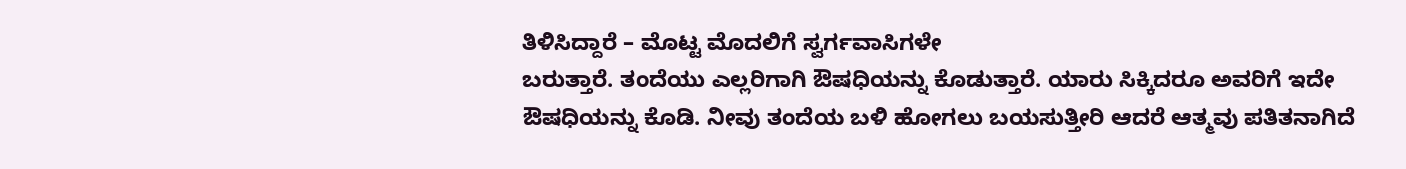ತಿಳಿಸಿದ್ದಾರೆ – ಮೊಟ್ಟ ಮೊದಲಿಗೆ ಸ್ವರ್ಗವಾಸಿಗಳೇ
ಬರುತ್ತಾರೆ. ತಂದೆಯು ಎಲ್ಲರಿಗಾಗಿ ಔಷಧಿಯನ್ನು ಕೊಡುತ್ತಾರೆ. ಯಾರು ಸಿಕ್ಕಿದರೂ ಅವರಿಗೆ ಇದೇ
ಔಷಧಿಯನ್ನು ಕೊಡಿ. ನೀವು ತಂದೆಯ ಬಳಿ ಹೋಗಲು ಬಯಸುತ್ತೀರಿ ಆದರೆ ಆತ್ಮವು ಪತಿತನಾಗಿದೆ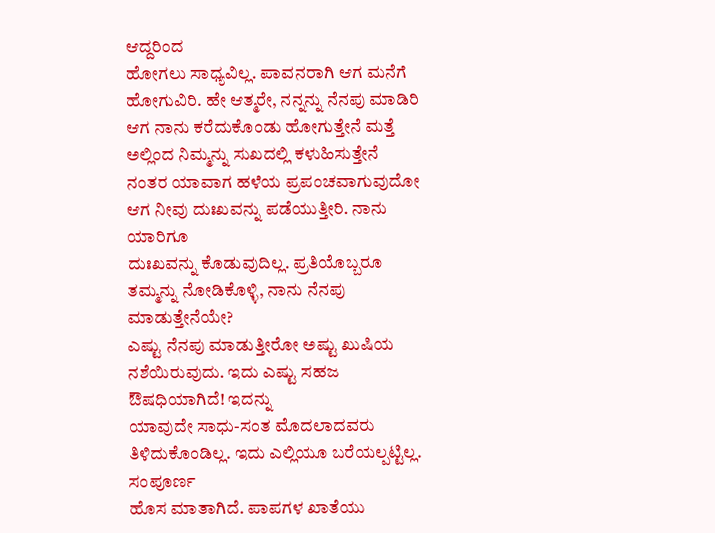ಆದ್ದರಿಂದ
ಹೋಗಲು ಸಾಧ್ಯವಿಲ್ಲ. ಪಾವನರಾಗಿ ಆಗ ಮನೆಗೆ ಹೋಗುವಿರಿ. ಹೇ ಆತ್ಮರೇ, ನನ್ನನ್ನು ನೆನಪು ಮಾಡಿರಿ
ಆಗ ನಾನು ಕರೆದುಕೊಂಡು ಹೋಗುತ್ತೇನೆ ಮತ್ತೆ ಅಲ್ಲಿಂದ ನಿಮ್ಮನ್ನು ಸುಖದಲ್ಲಿ ಕಳುಹಿಸುತ್ತೇನೆ
ನಂತರ ಯಾವಾಗ ಹಳೆಯ ಪ್ರಪಂಚವಾಗುವುದೋ ಆಗ ನೀವು ದುಃಖವನ್ನು ಪಡೆಯುತ್ತೀರಿ. ನಾನು ಯಾರಿಗೂ
ದುಃಖವನ್ನು ಕೊಡುವುದಿಲ್ಲ. ಪ್ರತಿಯೊಬ್ಬರೂ ತಮ್ಮನ್ನು ನೋಡಿಕೊಳ್ಳಿ, ನಾನು ನೆನಪು ಮಾಡುತ್ತೇನೆಯೇ?
ಎಷ್ಟು ನೆನಪು ಮಾಡುತ್ತೀರೋ ಅಷ್ಟು ಖುಷಿಯ ನಶೆಯಿರುವುದು. ಇದು ಎಷ್ಟು ಸಹಜ ಔಷಧಿಯಾಗಿದೆ! ಇದನ್ನು
ಯಾವುದೇ ಸಾಧು-ಸಂತ ಮೊದಲಾದವರು ತಿಳಿದುಕೊಂಡಿಲ್ಲ. ಇದು ಎಲ್ಲಿಯೂ ಬರೆಯಲ್ಪಟ್ಟಿಲ್ಲ. ಸಂಪೂರ್ಣ
ಹೊಸ ಮಾತಾಗಿದೆ. ಪಾಪಗಳ ಖಾತೆಯು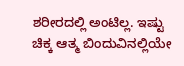ಶರೀರದಲ್ಲಿ ಅಂಟಿಲ್ಲ. ಇಷ್ಟು ಚಿಕ್ಕ ಆತ್ಮ ಬಿಂದುವಿನಲ್ಲಿಯೇ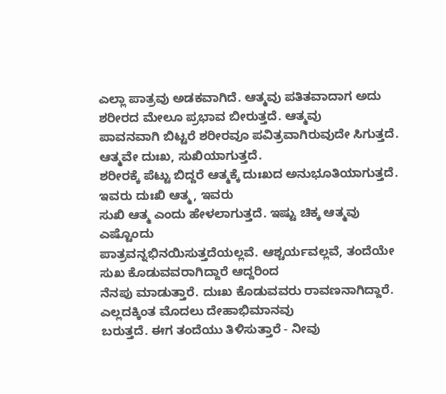ಎಲ್ಲಾ ಪಾತ್ರವು ಅಡಕವಾಗಿದೆ. ಆತ್ಮವು ಪತಿತವಾದಾಗ ಅದು ಶರೀರದ ಮೇಲೂ ಪ್ರಭಾವ ಬೀರುತ್ತದೆ. ಆತ್ಮವು
ಪಾವನವಾಗಿ ಬಿಟ್ಟರೆ ಶರೀರವೂ ಪವಿತ್ರವಾಗಿರುವುದೇ ಸಿಗುತ್ತದೆ. ಆತ್ಮವೇ ದುಃಖ, ಸುಖಿಯಾಗುತ್ತದೆ.
ಶರೀರಕ್ಕೆ ಪೆಟ್ಟು ಬಿದ್ದರೆ ಆತ್ಮಕ್ಕೆ ದುಃಖದ ಅನುಭೂತಿಯಾಗುತ್ತದೆ. ಇವರು ದುಃಖಿ ಆತ್ಮ, ಇವರು
ಸುಖಿ ಆತ್ಮ ಎಂದು ಹೇಳಲಾಗುತ್ತದೆ. ಇಷ್ಟು ಚಿಕ್ಕ ಆತ್ಮವು ಎಷ್ಟೊಂದು
ಪಾತ್ರವನ್ನಭಿನಯಿಸುತ್ತದೆಯಲ್ಲವೆ. ಆಶ್ಚರ್ಯವಲ್ಲವೆ, ತಂದೆಯೇ ಸುಖ ಕೊಡುವವರಾಗಿದ್ದಾರೆ ಆದ್ದರಿಂದ
ನೆನಪು ಮಾಡುತ್ತಾರೆ. ದುಃಖ ಕೊಡುವವರು ರಾವಣನಾಗಿದ್ದಾರೆ. ಎಲ್ಲದಕ್ಕಿಂತ ಮೊದಲು ದೇಹಾಭಿಮಾನವು
ಬರುತ್ತದೆ. ಈಗ ತಂದೆಯು ತಿಳಿಸುತ್ತಾರೆ - ನೀವು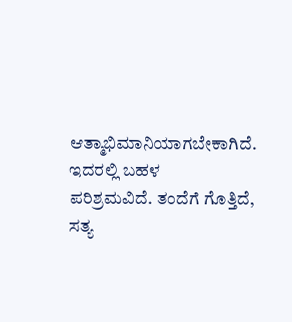ಆತ್ಮಾಭಿಮಾನಿಯಾಗಬೇಕಾಗಿದೆ. ಇದರಲ್ಲಿ ಬಹಳ
ಪರಿಶ್ರಮವಿದೆ. ತಂದೆಗೆ ಗೊತ್ತಿದೆ, ಸತ್ಯ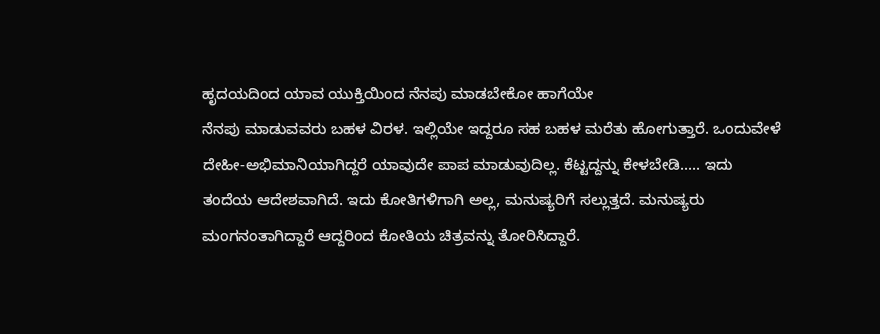ಹೃದಯದಿಂದ ಯಾವ ಯುಕ್ತಿಯಿಂದ ನೆನಪು ಮಾಡಬೇಕೋ ಹಾಗೆಯೇ
ನೆನಪು ಮಾಡುವವರು ಬಹಳ ವಿರಳ. ಇಲ್ಲಿಯೇ ಇದ್ದರೂ ಸಹ ಬಹಳ ಮರೆತು ಹೋಗುತ್ತಾರೆ. ಒಂದುವೇಳೆ
ದೇಹೀ-ಅಭಿಮಾನಿಯಾಗಿದ್ದರೆ ಯಾವುದೇ ಪಾಪ ಮಾಡುವುದಿಲ್ಲ. ಕೆಟ್ಟದ್ದನ್ನು ಕೇಳಬೇಡಿ..... ಇದು
ತಂದೆಯ ಆದೇಶವಾಗಿದೆ. ಇದು ಕೋತಿಗಳಿಗಾಗಿ ಅಲ್ಲ, ಮನುಷ್ಯರಿಗೆ ಸಲ್ಲುತ್ತದೆ. ಮನುಷ್ಯರು
ಮಂಗನಂತಾಗಿದ್ದಾರೆ ಆದ್ದರಿಂದ ಕೋತಿಯ ಚಿತ್ರವನ್ನು ತೋರಿಸಿದ್ದಾರೆ.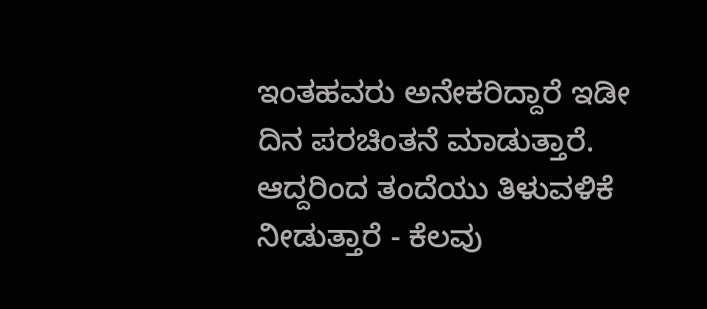ಇಂತಹವರು ಅನೇಕರಿದ್ದಾರೆ ಇಡೀ
ದಿನ ಪರಚಿಂತನೆ ಮಾಡುತ್ತಾರೆ. ಆದ್ದರಿಂದ ತಂದೆಯು ತಿಳುವಳಿಕೆ ನೀಡುತ್ತಾರೆ - ಕೆಲವು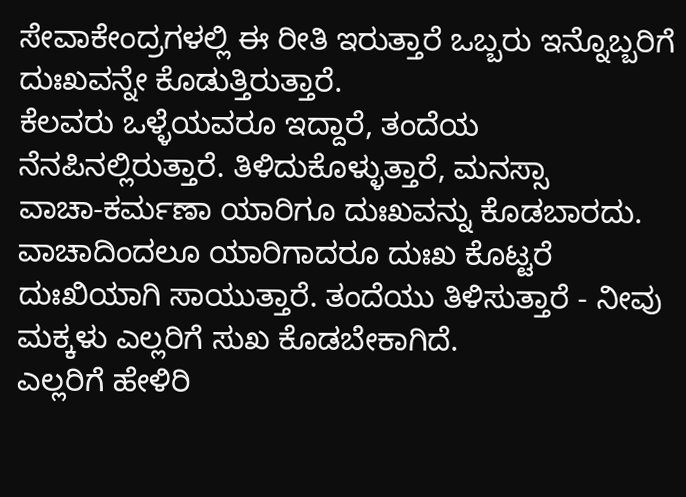ಸೇವಾಕೇಂದ್ರಗಳಲ್ಲಿ ಈ ರೀತಿ ಇರುತ್ತಾರೆ ಒಬ್ಬರು ಇನ್ನೊಬ್ಬರಿಗೆ ದುಃಖವನ್ನೇ ಕೊಡುತ್ತಿರುತ್ತಾರೆ.
ಕೆಲವರು ಒಳ್ಳೆಯವರೂ ಇದ್ದಾರೆ, ತಂದೆಯ ನೆನಪಿನಲ್ಲಿರುತ್ತಾರೆ. ತಿಳಿದುಕೊಳ್ಳುತ್ತಾರೆ, ಮನಸ್ಸಾ
ವಾಚಾ-ಕರ್ಮಣಾ ಯಾರಿಗೂ ದುಃಖವನ್ನು ಕೊಡಬಾರದು. ವಾಚಾದಿಂದಲೂ ಯಾರಿಗಾದರೂ ದುಃಖ ಕೊಟ್ಟರೆ
ದುಃಖಿಯಾಗಿ ಸಾಯುತ್ತಾರೆ. ತಂದೆಯು ತಿಳಿಸುತ್ತಾರೆ - ನೀವು ಮಕ್ಕಳು ಎಲ್ಲರಿಗೆ ಸುಖ ಕೊಡಬೇಕಾಗಿದೆ.
ಎಲ್ಲರಿಗೆ ಹೇಳಿರಿ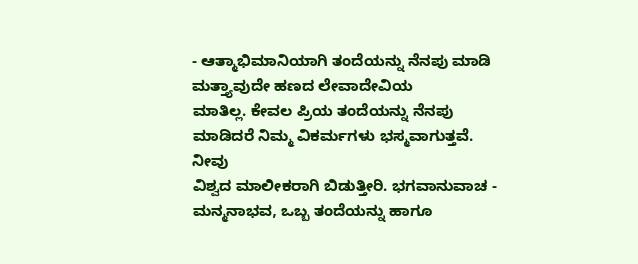- ಆತ್ಮಾಭಿಮಾನಿಯಾಗಿ ತಂದೆಯನ್ನು ನೆನಪು ಮಾಡಿ ಮತ್ತ್ಯಾವುದೇ ಹಣದ ಲೇವಾದೇವಿಯ
ಮಾತಿಲ್ಲ. ಕೇವಲ ಪ್ರಿಯ ತಂದೆಯನ್ನು ನೆನಪು ಮಾಡಿದರೆ ನಿಮ್ಮ ವಿಕರ್ಮಗಳು ಭಸ್ಮವಾಗುತ್ತವೆ. ನೀವು
ವಿಶ್ವದ ಮಾಲೀಕರಾಗಿ ಬಿಡುತ್ತೀರಿ. ಭಗವಾನುವಾಚ - ಮನ್ಮನಾಭವ, ಒಬ್ಬ ತಂದೆಯನ್ನು ಹಾಗೂ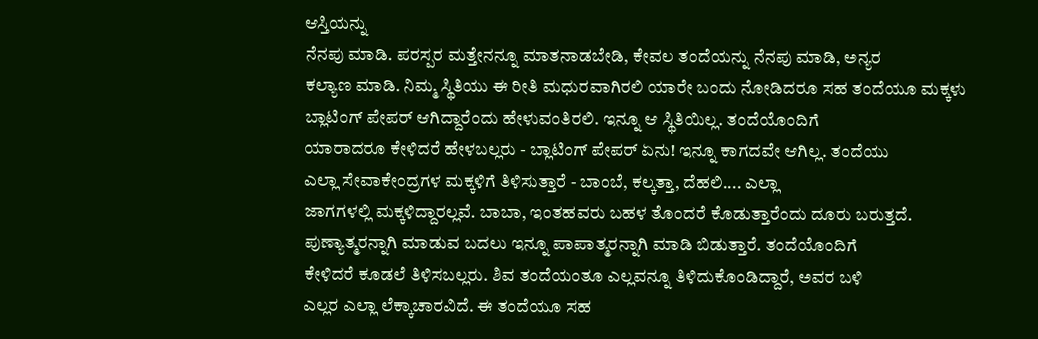ಆಸ್ತಿಯನ್ನು
ನೆನಪು ಮಾಡಿ. ಪರಸ್ಪರ ಮತ್ತೇನನ್ನೂ ಮಾತನಾಡಬೇಡಿ, ಕೇವಲ ತಂದೆಯನ್ನು ನೆನಪು ಮಾಡಿ, ಅನ್ಯರ
ಕಲ್ಯಾಣ ಮಾಡಿ. ನಿಮ್ಮ ಸ್ಥಿತಿಯು ಈ ರೀತಿ ಮಧುರವಾಗಿರಲಿ ಯಾರೇ ಬಂದು ನೋಡಿದರೂ ಸಹ ತಂದೆಯೂ ಮಕ್ಕಳು
ಬ್ಲಾಟಿಂಗ್ ಪೇಪರ್ ಆಗಿದ್ದಾರೆಂದು ಹೇಳುವಂತಿರಲಿ. ಇನ್ನೂ ಆ ಸ್ಥಿತಿಯಿಲ್ಲ. ತಂದೆಯೊಂದಿಗೆ
ಯಾರಾದರೂ ಕೇಳಿದರೆ ಹೇಳಬಲ್ಲರು - ಬ್ಲಾಟಿಂಗ್ ಪೇಪರ್ ಏನು! ಇನ್ನೂ ಕಾಗದವೇ ಆಗಿಲ್ಲ. ತಂದೆಯು
ಎಲ್ಲಾ ಸೇವಾಕೇಂದ್ರಗಳ ಮಕ್ಕಳಿಗೆ ತಿಳಿಸುತ್ತಾರೆ - ಬಾಂಬೆ, ಕಲ್ಕತ್ತಾ, ದೆಹಲಿ.... ಎಲ್ಲಾ
ಜಾಗಗಳಲ್ಲಿ ಮಕ್ಕಳಿದ್ದಾರಲ್ಲವೆ. ಬಾಬಾ, ಇಂತಹವರು ಬಹಳ ತೊಂದರೆ ಕೊಡುತ್ತಾರೆಂದು ದೂರು ಬರುತ್ತದೆ.
ಪುಣ್ಯಾತ್ಮರನ್ನಾಗಿ ಮಾಡುವ ಬದಲು ಇನ್ನೂ ಪಾಪಾತ್ಮರನ್ನಾಗಿ ಮಾಡಿ ಬಿಡುತ್ತಾರೆ. ತಂದೆಯೊಂದಿಗೆ
ಕೇಳಿದರೆ ಕೂಡಲೆ ತಿಳಿಸಬಲ್ಲರು. ಶಿವ ತಂದೆಯಂತೂ ಎಲ್ಲವನ್ನೂ ತಿಳಿದುಕೊಂಡಿದ್ದಾರೆ, ಅವರ ಬಳಿ
ಎಲ್ಲರ ಎಲ್ಲಾ ಲೆಕ್ಕಾಚಾರವಿದೆ. ಈ ತಂದೆಯೂ ಸಹ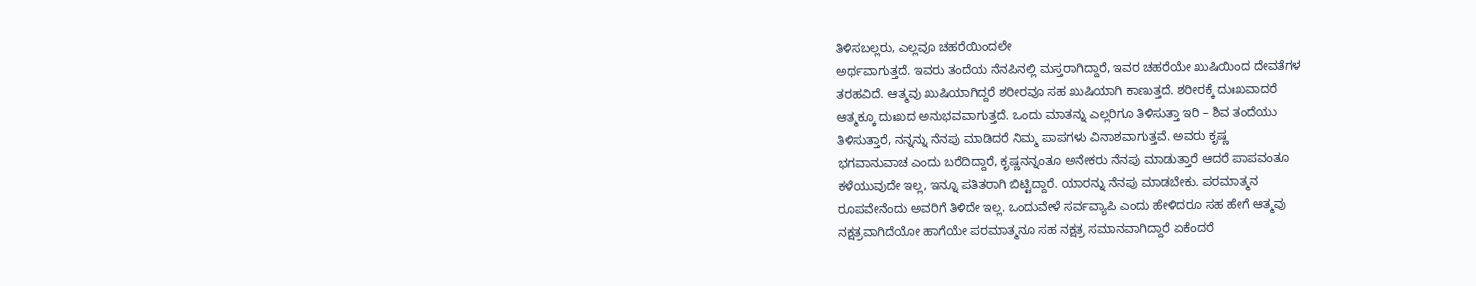ತಿಳಿಸಬಲ್ಲರು, ಎಲ್ಲವೂ ಚಹರೆಯಿಂದಲೇ
ಅರ್ಥವಾಗುತ್ತದೆ. ಇವರು ತಂದೆಯ ನೆನಪಿನಲ್ಲಿ ಮಸ್ತರಾಗಿದ್ದಾರೆ, ಇವರ ಚಹರೆಯೇ ಖುಷಿಯಿಂದ ದೇವತೆಗಳ
ತರಹವಿದೆ. ಆತ್ಮವು ಖುಷಿಯಾಗಿದ್ದರೆ ಶರೀರವೂ ಸಹ ಖುಷಿಯಾಗಿ ಕಾಣುತ್ತದೆ. ಶರೀರಕ್ಕೆ ದುಃಖವಾದರೆ
ಆತ್ಮಕ್ಕೂ ದುಃಖದ ಅನುಭವವಾಗುತ್ತದೆ. ಒಂದು ಮಾತನ್ನು ಎಲ್ಲರಿಗೂ ತಿಳಿಸುತ್ತಾ ಇರಿ – ಶಿವ ತಂದೆಯು
ತಿಳಿಸುತ್ತಾರೆ, ನನ್ನನ್ನು ನೆನಪು ಮಾಡಿದರೆ ನಿಮ್ಮ ಪಾಪಗಳು ವಿನಾಶವಾಗುತ್ತವೆ. ಅವರು ಕೃಷ್ಣ
ಭಗವಾನುವಾಚ ಎಂದು ಬರೆದಿದ್ದಾರೆ, ಕೃಷ್ಣನನ್ನಂತೂ ಅನೇಕರು ನೆನಪು ಮಾಡುತ್ತಾರೆ ಆದರೆ ಪಾಪವಂತೂ
ಕಳೆಯುವುದೇ ಇಲ್ಲ, ಇನ್ನೂ ಪತಿತರಾಗಿ ಬಿಟ್ಟಿದ್ದಾರೆ. ಯಾರನ್ನು ನೆನಪು ಮಾಡಬೇಕು. ಪರಮಾತ್ಮನ
ರೂಪವೇನೆಂದು ಅವರಿಗೆ ತಿಳಿದೇ ಇಲ್ಲ. ಒಂದುವೇಳೆ ಸರ್ವವ್ಯಾಪಿ ಎಂದು ಹೇಳಿದರೂ ಸಹ ಹೇಗೆ ಆತ್ಮವು
ನಕ್ಷತ್ರವಾಗಿದೆಯೋ ಹಾಗೆಯೇ ಪರಮಾತ್ಮನೂ ಸಹ ನಕ್ಷತ್ರ ಸಮಾನವಾಗಿದ್ದಾರೆ ಏಕೆಂದರೆ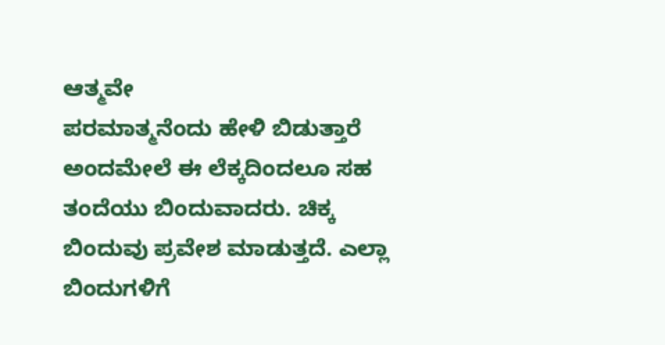ಆತ್ಮವೇ
ಪರಮಾತ್ಮನೆಂದು ಹೇಳಿ ಬಿಡುತ್ತಾರೆ ಅಂದಮೇಲೆ ಈ ಲೆಕ್ಕದಿಂದಲೂ ಸಹ ತಂದೆಯು ಬಿಂದುವಾದರು. ಚಿಕ್ಕ
ಬಿಂದುವು ಪ್ರವೇಶ ಮಾಡುತ್ತದೆ. ಎಲ್ಲಾ ಬಿಂದುಗಳಿಗೆ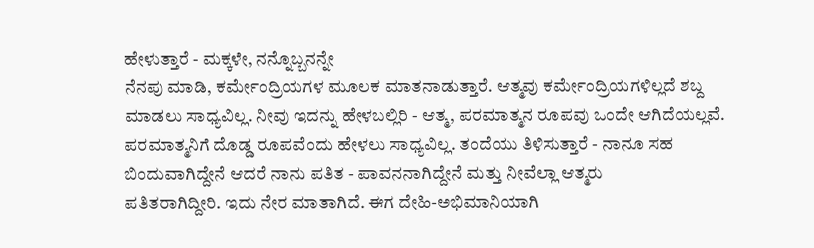ಹೇಳುತ್ತಾರೆ - ಮಕ್ಕಳೇ, ನನ್ನೊಬ್ಬನನ್ನೇ
ನೆನಪು ಮಾಡಿ, ಕರ್ಮೇಂದ್ರಿಯಗಳ ಮೂಲಕ ಮಾತನಾಡುತ್ತಾರೆ. ಆತ್ಮವು ಕರ್ಮೇಂದ್ರಿಯಗಳಿಲ್ಲದೆ ಶಬ್ದ
ಮಾಡಲು ಸಾಧ್ಯವಿಲ್ಲ. ನೀವು ಇದನ್ನು ಹೇಳಬಲ್ಲಿರಿ - ಆತ್ಮ, ಪರಮಾತ್ಮನ ರೂಪವು ಒಂದೇ ಆಗಿದೆಯಲ್ಲವೆ.
ಪರಮಾತ್ಮನಿಗೆ ದೊಡ್ಡ ರೂಪವೆಂದು ಹೇಳಲು ಸಾಧ್ಯವಿಲ್ಲ. ತಂದೆಯು ತಿಳಿಸುತ್ತಾರೆ - ನಾನೂ ಸಹ
ಬಿಂದುವಾಗಿದ್ದೇನೆ ಆದರೆ ನಾನು ಪತಿತ - ಪಾವನನಾಗಿದ್ದೇನೆ ಮತ್ತು ನೀವೆಲ್ಲಾ ಆತ್ಮರು
ಪತಿತರಾಗಿದ್ದೀರಿ. ಇದು ನೇರ ಮಾತಾಗಿದೆ. ಈಗ ದೇಹಿ-ಅಭಿಮಾನಿಯಾಗಿ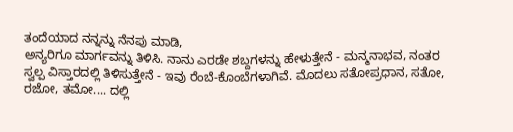ತಂದೆಯಾದ ನನ್ನನ್ನು ನೆನಪು ಮಾಡಿ,
ಅನ್ಯರಿಗೂ ಮಾರ್ಗವನ್ನು ತಿಳಿಸಿ. ನಾನು ಎರಡೇ ಶಬ್ದಗಳನ್ನು ಹೇಳುತ್ತೇನೆ - ಮನ್ಮನಾಭವ, ನಂತರ
ಸ್ವಲ್ಪ ವಿಸ್ತಾರದಲ್ಲಿ ತಿಳಿಸುತ್ತೇನೆ - ಇವು ರೆಂಬೆ-ಕೊಂಬೆಗಳಾಗಿವೆ. ಮೊದಲು ಸತೋಪ್ರಧಾನ, ಸತೋ,
ರಜೋ, ತಮೋ.... ದಲ್ಲಿ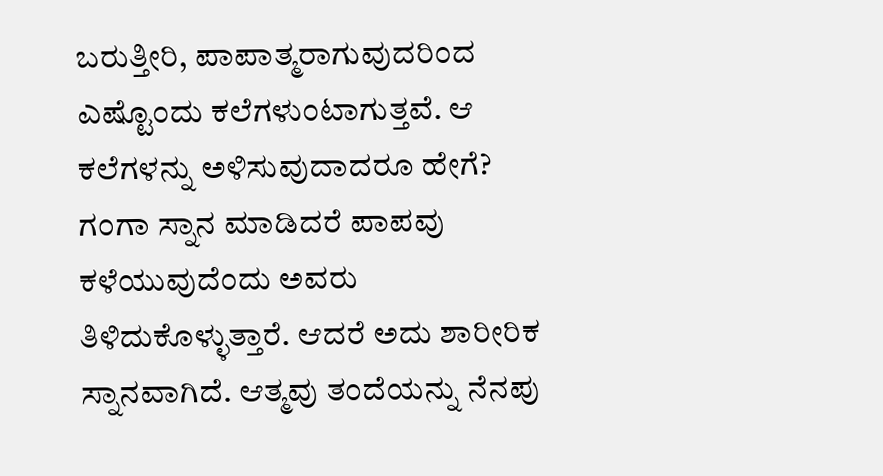ಬರುತ್ತೀರಿ, ಪಾಪಾತ್ಮರಾಗುವುದರಿಂದ ಎಷ್ಟೊಂದು ಕಲೆಗಳುಂಟಾಗುತ್ತವೆ. ಆ
ಕಲೆಗಳನ್ನು ಅಳಿಸುವುದಾದರೂ ಹೇಗೆ? ಗಂಗಾ ಸ್ನಾನ ಮಾಡಿದರೆ ಪಾಪವು ಕಳೆಯುವುದೆಂದು ಅವರು
ತಿಳಿದುಕೊಳ್ಳುತ್ತಾರೆ. ಆದರೆ ಅದು ಶಾರೀರಿಕ ಸ್ನಾನವಾಗಿದೆ. ಆತ್ಮವು ತಂದೆಯನ್ನು ನೆನಪು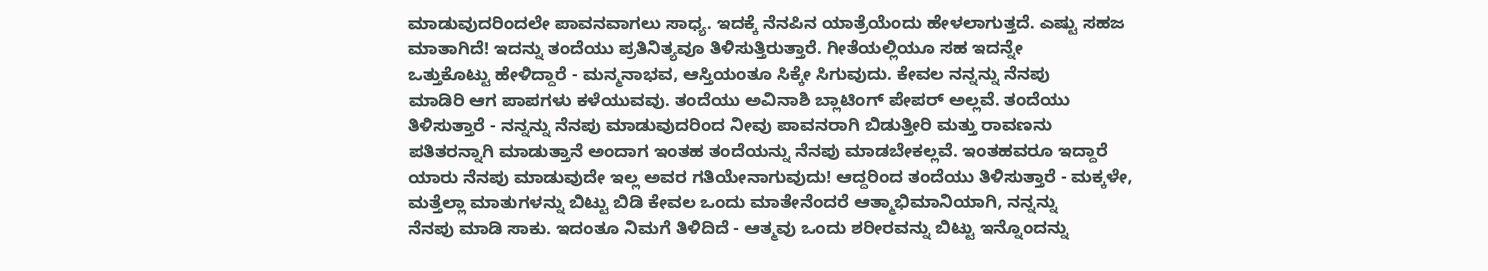ಮಾಡುವುದರಿಂದಲೇ ಪಾವನವಾಗಲು ಸಾಧ್ಯ. ಇದಕ್ಕೆ ನೆನಪಿನ ಯಾತ್ರೆಯೆಂದು ಹೇಳಲಾಗುತ್ತದೆ. ಎಷ್ಟು ಸಹಜ
ಮಾತಾಗಿದೆ! ಇದನ್ನು ತಂದೆಯು ಪ್ರತಿನಿತ್ಯವೂ ತಿಳಿಸುತ್ತಿರುತ್ತಾರೆ. ಗೀತೆಯಲ್ಲಿಯೂ ಸಹ ಇದನ್ನೇ
ಒತ್ತುಕೊಟ್ಟು ಹೇಳಿದ್ದಾರೆ - ಮನ್ಮನಾಭವ, ಆಸ್ತಿಯಂತೂ ಸಿಕ್ಕೇ ಸಿಗುವುದು. ಕೇವಲ ನನ್ನನ್ನು ನೆನಪು
ಮಾಡಿರಿ ಆಗ ಪಾಪಗಳು ಕಳೆಯುವವು. ತಂದೆಯು ಅವಿನಾಶಿ ಬ್ಲಾಟಿಂಗ್ ಪೇಪರ್ ಅಲ್ಲವೆ. ತಂದೆಯು
ತಿಳಿಸುತ್ತಾರೆ - ನನ್ನನ್ನು ನೆನಪು ಮಾಡುವುದರಿಂದ ನೀವು ಪಾವನರಾಗಿ ಬಿಡುತ್ತೀರಿ ಮತ್ತು ರಾವಣನು
ಪತಿತರನ್ನಾಗಿ ಮಾಡುತ್ತಾನೆ ಅಂದಾಗ ಇಂತಹ ತಂದೆಯನ್ನು ನೆನಪು ಮಾಡಬೇಕಲ್ಲವೆ. ಇಂತಹವರೂ ಇದ್ದಾರೆ
ಯಾರು ನೆನಪು ಮಾಡುವುದೇ ಇಲ್ಲ ಅವರ ಗತಿಯೇನಾಗುವುದು! ಆದ್ದರಿಂದ ತಂದೆಯು ತಿಳಿಸುತ್ತಾರೆ - ಮಕ್ಕಳೇ,
ಮತ್ತೆಲ್ಲಾ ಮಾತುಗಳನ್ನು ಬಿಟ್ಟು ಬಿಡಿ ಕೇವಲ ಒಂದು ಮಾತೇನೆಂದರೆ ಆತ್ಮಾಭಿಮಾನಿಯಾಗಿ, ನನ್ನನ್ನು
ನೆನಪು ಮಾಡಿ ಸಾಕು. ಇದಂತೂ ನಿಮಗೆ ತಿಳಿದಿದೆ - ಆತ್ಮವು ಒಂದು ಶರೀರವನ್ನು ಬಿಟ್ಟು ಇನ್ನೊಂದನ್ನು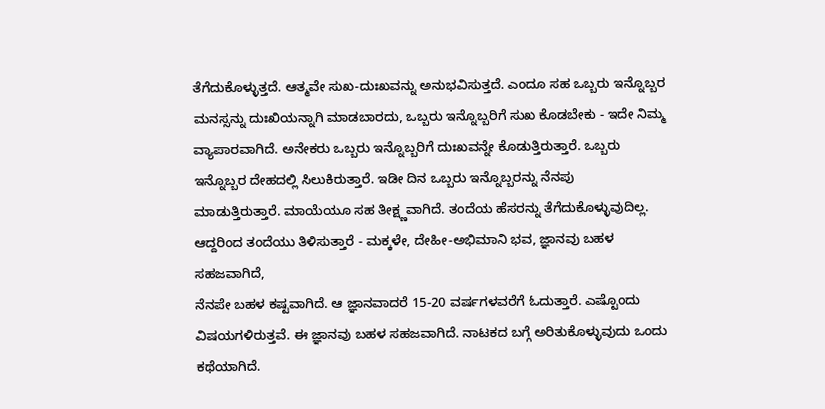ತೆಗೆದುಕೊಳ್ಳುತ್ತದೆ. ಆತ್ಮವೇ ಸುಖ-ದುಃಖವನ್ನು ಅನುಭವಿಸುತ್ತದೆ. ಎಂದೂ ಸಹ ಒಬ್ಬರು ಇನ್ನೊಬ್ಬರ
ಮನಸ್ಸನ್ನು ದುಃಖಿಯನ್ನಾಗಿ ಮಾಡಬಾರದು, ಒಬ್ಬರು ಇನ್ನೊಬ್ಬರಿಗೆ ಸುಖ ಕೊಡಬೇಕು - ಇದೇ ನಿಮ್ಮ
ವ್ಯಾಪಾರವಾಗಿದೆ. ಅನೇಕರು ಒಬ್ಬರು ಇನ್ನೊಬ್ಬರಿಗೆ ದುಃಖವನ್ನೇ ಕೊಡುತ್ತಿರುತ್ತಾರೆ. ಒಬ್ಬರು
ಇನ್ನೊಬ್ಬರ ದೇಹದಲ್ಲಿ ಸಿಲುಕಿರುತ್ತಾರೆ. ಇಡೀ ದಿನ ಒಬ್ಬರು ಇನ್ನೊಬ್ಬರನ್ನು ನೆನಪು
ಮಾಡುತ್ತಿರುತ್ತಾರೆ. ಮಾಯೆಯೂ ಸಹ ತೀಕ್ಷ್ಣವಾಗಿದೆ. ತಂದೆಯ ಹೆಸರನ್ನು ತೆಗೆದುಕೊಳ್ಳುವುದಿಲ್ಲ.
ಆದ್ದರಿಂದ ತಂದೆಯು ತಿಳಿಸುತ್ತಾರೆ - ಮಕ್ಕಳೇ, ದೇಹೀ-ಅಭಿಮಾನಿ ಭವ, ಜ್ಞಾನವು ಬಹಳ ಸಹಜವಾಗಿದೆ,
ನೆನಪೇ ಬಹಳ ಕಷ್ಟವಾಗಿದೆ. ಆ ಜ್ಞಾನವಾದರೆ 15-20 ವರ್ಷಗಳವರೆಗೆ ಓದುತ್ತಾರೆ. ಎಷ್ಟೊಂದು
ವಿಷಯಗಳಿರುತ್ತವೆ. ಈ ಜ್ಞಾನವು ಬಹಳ ಸಹಜವಾಗಿದೆ. ನಾಟಕದ ಬಗ್ಗೆ ಅರಿತುಕೊಳ್ಳುವುದು ಒಂದು
ಕಥೆಯಾಗಿದೆ.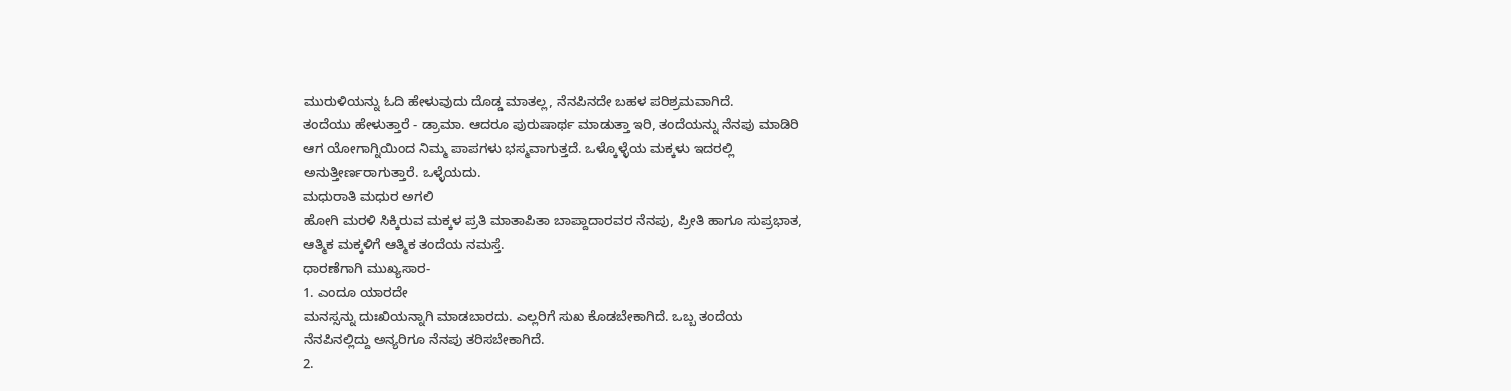ಮುರುಳಿಯನ್ನು ಓದಿ ಹೇಳುವುದು ದೊಡ್ಡ ಮಾತಲ್ಲ, ನೆನಪಿನದೇ ಬಹಳ ಪರಿಶ್ರಮವಾಗಿದೆ.
ತಂದೆಯು ಹೇಳುತ್ತಾರೆ - ಡ್ರಾಮಾ. ಆದರೂ ಪುರುಷಾರ್ಥ ಮಾಡುತ್ತಾ ಇರಿ, ತಂದೆಯನ್ನು ನೆನಪು ಮಾಡಿರಿ
ಆಗ ಯೋಗಾಗ್ನಿಯಿಂದ ನಿಮ್ಮ ಪಾಪಗಳು ಭಸ್ಮವಾಗುತ್ತದೆ. ಒಳ್ಕೊಳ್ಳೆಯ ಮಕ್ಕಳು ಇದರಲ್ಲಿ
ಅನುತ್ತೀರ್ಣರಾಗುತ್ತಾರೆ. ಒಳ್ಳೆಯದು.
ಮಧುರಾತಿ ಮಧುರ ಅಗಲಿ
ಹೋಗಿ ಮರಳಿ ಸಿಕ್ಕಿರುವ ಮಕ್ಕಳ ಪ್ರತಿ ಮಾತಾಪಿತಾ ಬಾಪ್ದಾದಾರವರ ನೆನಪು, ಪ್ರೀತಿ ಹಾಗೂ ಸುಪ್ರಭಾತ,
ಆತ್ಮಿಕ ಮಕ್ಕಳಿಗೆ ಆತ್ಮಿಕ ತಂದೆಯ ನಮಸ್ತೆ.
ಧಾರಣೆಗಾಗಿ ಮುಖ್ಯಸಾರ-
1. ಎಂದೂ ಯಾರದೇ
ಮನಸ್ಸನ್ನು ದುಃಖಿಯನ್ನಾಗಿ ಮಾಡಬಾರದು. ಎಲ್ಲರಿಗೆ ಸುಖ ಕೊಡಬೇಕಾಗಿದೆ. ಒಬ್ಬ ತಂದೆಯ
ನೆನಪಿನಲ್ಲಿದ್ದು ಅನ್ಯರಿಗೂ ನೆನಪು ತರಿಸಬೇಕಾಗಿದೆ.
2.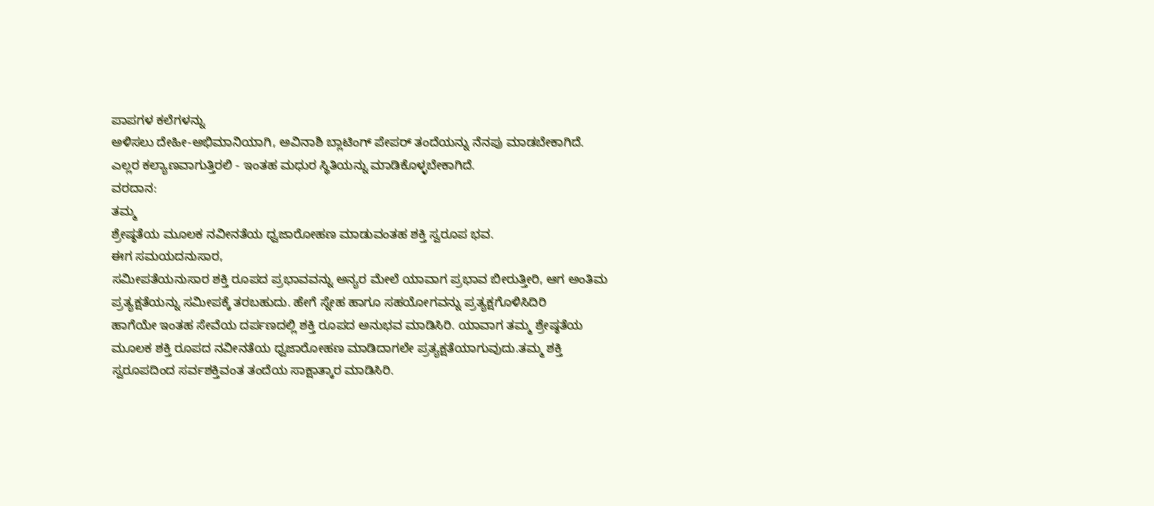ಪಾಪಗಳ ಕಲೆಗಳನ್ನು
ಅಳಿಸಲು ದೇಹೀ-ಅಭಿಮಾನಿಯಾಗಿ, ಅವಿನಾಶಿ ಬ್ಲಾಟಿಂಗ್ ಪೇಪರ್ ತಂದೆಯನ್ನು ನೆನಪು ಮಾಡಬೇಕಾಗಿದೆ.
ಎಲ್ಲರ ಕಲ್ಯಾಣವಾಗುತ್ತಿರಲಿ - ಇಂತಹ ಮಧುರ ಸ್ಥಿತಿಯನ್ನು ಮಾಡಿಕೊಳ್ಳಬೇಕಾಗಿದೆ.
ವರದಾನ:
ತಮ್ಮ
ಶ್ರೇಷ್ಠತೆಯ ಮೂಲಕ ನವೀನತೆಯ ಧ್ವಜಾರೋಹಣ ಮಾಡುವಂತಹ ಶಕ್ತಿ ಸ್ವರೂಪ ಭವ.
ಈಗ ಸಮಯದನುಸಾರ,
ಸಮೀಪತೆಯನುಸಾರ ಶಕ್ತಿ ರೂಪದ ಪ್ರಭಾವವನ್ನು ಅನ್ಯರ ಮೇಲೆ ಯಾವಾಗ ಪ್ರಭಾವ ಬೀರುತ್ತೀರಿ, ಆಗ ಅಂತಿಮ
ಪ್ರತ್ಯಕ್ಷತೆಯನ್ನು ಸಮೀಪಕ್ಕೆ ತರಬಹುದು. ಹೇಗೆ ಸ್ನೇಹ ಹಾಗೂ ಸಹಯೋಗವನ್ನು ಪ್ರತ್ಯಕ್ಷಗೊಳಿಸಿದಿರಿ
ಹಾಗೆಯೇ ಇಂತಹ ಸೇವೆಯ ದರ್ಪಣದಲ್ಲಿ ಶಕ್ತಿ ರೂಪದ ಅನುಭವ ಮಾಡಿಸಿರಿ. ಯಾವಾಗ ತಮ್ಮ ಶ್ರೇಷ್ಠತೆಯ
ಮೂಲಕ ಶಕ್ತಿ ರೂಪದ ನವೀನತೆಯ ಧ್ವಜಾರೋಹಣ ಮಾಡಿದಾಗಲೇ ಪ್ರತ್ಯಕ್ಷತೆಯಾಗುವುದು.ತಮ್ಮ ಶಕ್ತಿ
ಸ್ವರೂಪದಿಂದ ಸರ್ವಶಕ್ತಿವಂತ ತಂದೆಯ ಸಾಕ್ಷಾತ್ಕಾರ ಮಾಡಿಸಿರಿ.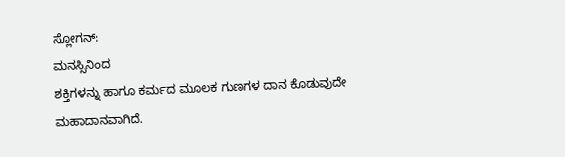ಸ್ಲೋಗನ್:
ಮನಸ್ಸಿನಿಂದ
ಶಕ್ತಿಗಳನ್ನು ಹಾಗೂ ಕರ್ಮದ ಮೂಲಕ ಗುಣಗಳ ದಾನ ಕೊಡುವುದೇ ಮಹಾದಾನವಾಗಿದೆ.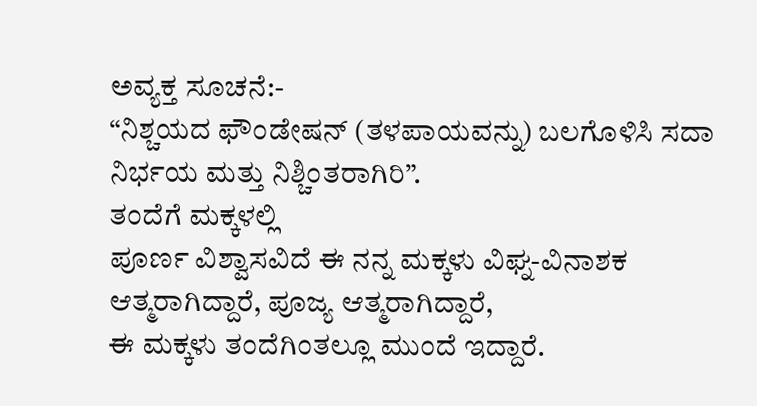ಅವ್ಯಕ್ತ ಸೂಚನೆ:-
“ನಿಶ್ಚಯದ ಫೌಂಡೇಷನ್ (ತಳಪಾಯವನ್ನು) ಬಲಗೊಳಿಸಿ ಸದಾ ನಿರ್ಭಯ ಮತ್ತು ನಿಶ್ಚಿಂತರಾಗಿರಿ”.
ತಂದೆಗೆ ಮಕ್ಕಳಲ್ಲಿ
ಪೂರ್ಣ ವಿಶ್ವಾಸವಿದೆ ಈ ನನ್ನ ಮಕ್ಕಳು ವಿಘ್ನ-ವಿನಾಶಕ ಆತ್ಮರಾಗಿದ್ದಾರೆ, ಪೂಜ್ಯ ಆತ್ಮರಾಗಿದ್ದಾರೆ,
ಈ ಮಕ್ಕಳು ತಂದೆಗಿಂತಲ್ಲೂ ಮುಂದೆ ಇದ್ದಾರೆ.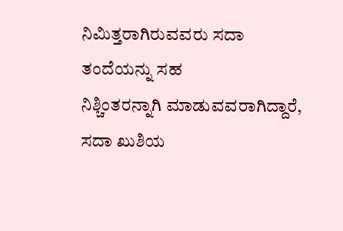ನಿಮಿತ್ತರಾಗಿರುವವರು ಸದಾ ತಂದೆಯನ್ನು ಸಹ
ನಿಶ್ಚಿಂತರನ್ನಾಗಿ ಮಾಡುವವರಾಗಿದ್ದಾರೆ, ಸದಾ ಖುಶಿಯ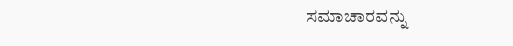ಸಮಾಚಾರವನ್ನು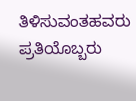ತಿಳಿಸುವಂತಹವರು
ಪ್ರತಿಯೊಬ್ಬರು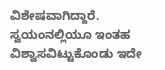ವಿಶೇಷವಾಗಿದ್ದಾರೆ. ಸ್ವಯಂನಲ್ಲಿಯೂ ಇಂತಹ ವಿಶ್ವಾಸವಿಟ್ಟುಕೊಂಡು ಇದೇ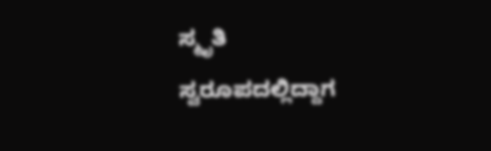ಸ್ಮೃತಿ
ಸ್ವರೂಪದಲ್ಲಿದ್ದಾಗ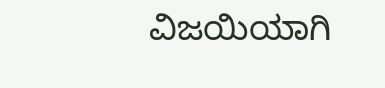ವಿಜಯಿಯಾಗಿ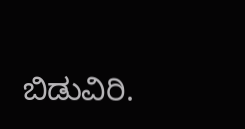ಬಿಡುವಿರಿ.